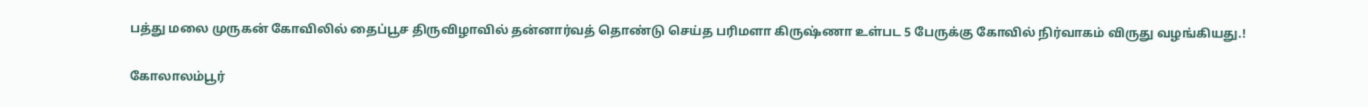பத்து மலை முருகன் கோவிலில் தைப்பூச திருவிழாவில் தன்னார்வத் தொண்டு செய்த பரிமளா கிருஷ்ணா உள்பட 5 பேருக்கு கோவில் நிர்வாகம் விருது வழங்கியது.!

கோலாலம்பூர்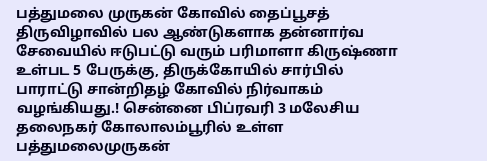பத்துமலை முருகன் கோவில் தைப்பூசத் திருவிழாவில் பல ஆண்டுகளாக தன்னார்வ சேவையில் ஈடுபட்டு வரும் பரிமாளா கிருஷ்ணா உள்பட 5 பேருக்கு, திருக்கோயில் சார்பில் பாராட்டு சான்றிதழ் கோவில் நிர்வாகம் வழங்கியது.! சென்னை பிப்ரவரி 3 மலேசிய தலைநகர் கோலாலம்பூரில் உள்ள பத்துமலைமுருகன்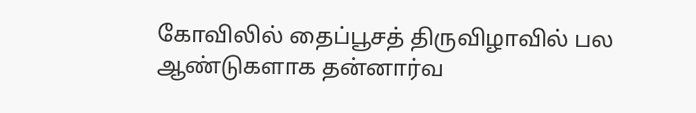கோவிலில் தைப்பூசத் திருவிழாவில் பல ஆண்டுகளாக தன்னார்வ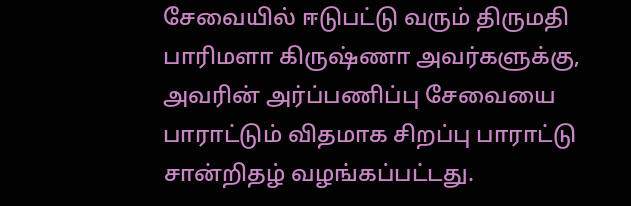சேவையில் ஈடுபட்டு வரும் திருமதி பாரிமளா கிருஷ்ணா அவர்களுக்கு, அவரின் அர்ப்பணிப்பு சேவையை பாராட்டும் விதமாக சிறப்பு பாராட்டு சான்றிதழ் வழங்கப்பட்டது.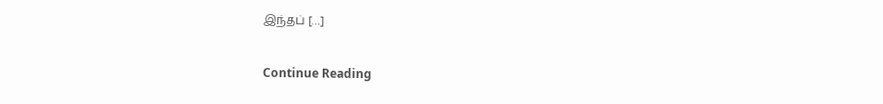இந்தப் […]

Continue Reading